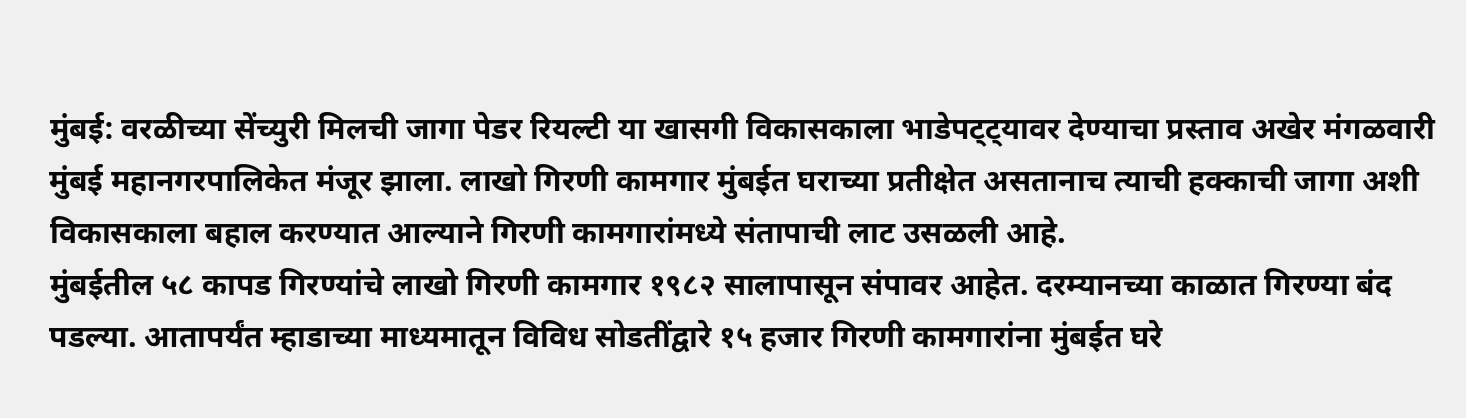मुंबई: वरळीच्या सेंच्युरी मिलची जागा पेडर रियल्टी या खासगी विकासकाला भाडेपट्ट्यावर देण्याचा प्रस्ताव अखेर मंगळवारी मुंबई महानगरपालिकेत मंजूर झाला. लाखो गिरणी कामगार मुंबईत घराच्या प्रतीक्षेत असतानाच त्याची हक्काची जागा अशी विकासकाला बहाल करण्यात आल्याने गिरणी कामगारांमध्ये संतापाची लाट उसळली आहे.
मुंबईतील ५८ कापड गिरण्यांचे लाखो गिरणी कामगार १९८२ सालापासून संपावर आहेत. दरम्यानच्या काळात गिरण्या बंद पडल्या. आतापर्यंत म्हाडाच्या माध्यमातून विविध सोडतींद्वारे १५ हजार गिरणी कामगारांना मुंबईत घरे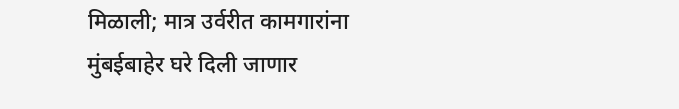मिळाली; मात्र उर्वरीत कामगारांना मुंबईबाहेर घरे दिली जाणार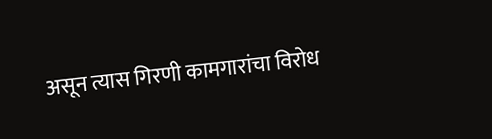असून त्यास गिरणी कामगारांचा विरोध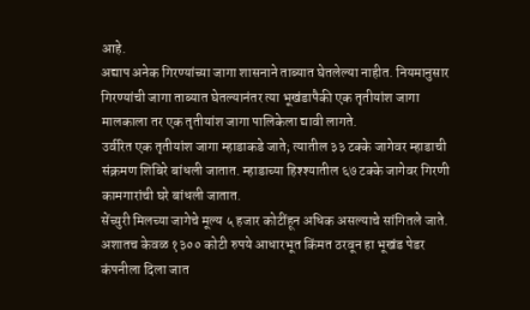आहे.
अद्याप अनेक गिरण्यांच्या जागा शासनाने ताब्यात घेतलेल्या नाहीत. नियमानुसार गिरण्यांची जागा ताब्यात घेतल्यानंतर त्या भूखंडापैकी एक तृतीयांश जागा मालकाला तर एक तृतीयांश जागा पालिकेला द्यावी लागते.
उर्वरित एक तृतीयांश जागा म्हाडाकडे जाते; त्यातील ३३ टक्के जागेवर म्हाडाची संक्रमण शिबिरे बांधली जातात. म्हाडाच्या हिश्श्यातील ६७ टक्के जागेवर गिरणी कामगारांची घरे बांधली जातात.
सेंच्युरी मिलच्या जागेचे मूल्य ५ हजार कोटींहून अधिक असल्याचे सांगितले जाते. अशातच केवळ १३०० कोटी रुपये आधारभूत किंमत ठरवून हा भूखंड पेडर कंपनीला दिला जात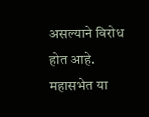असल्याने विरोध होत आहे. महासभेत या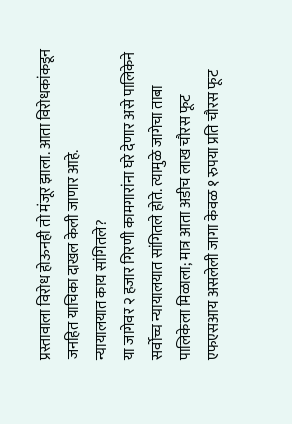प्रस्तावाला विरोध होऊनही तो मंजूर झाला. आता विरोधकांकडून जनहित याचिका दाखल केली जाणार आहे.
न्यायालयात काय सांगितले?
या जागेवर २ हजार गिरणी कामगारांना घरे देणार असे पालिकेने सर्वोच्च न्यायालयात सांगितले होते. त्यामुळे जागेचा ताबा पालिकेला मिळाला; मात्र आता अडीच लाख चौरस फूट एफएसआय असलेली जागा केवळ १ रुपया प्रति चौरस फूट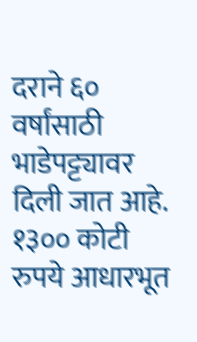दराने ६० वर्षांसाठी भाडेपट्ट्यावर दिली जात आहे.
१३०० कोटी रुपये आधारभूत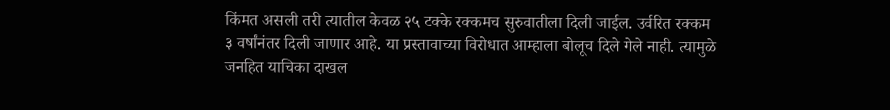किंमत असली तरी त्यातील केवळ २५ टक्के रक्कमच सुरुवातीला दिली जाईल. उर्वरित रक्कम ३ वर्षांनंतर दिली जाणार आहे. या प्रस्तावाच्या विरोधात आम्हाला बोलूच दिले गेले नाही. त्यामुळे जनहित याचिका दाखल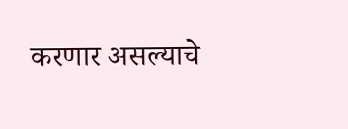करणार असल्याचे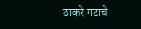ठाकरे गटाचे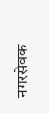नगरसेवक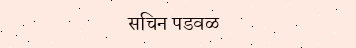सचिन पडवळ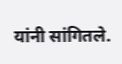यांनी सांगितले.